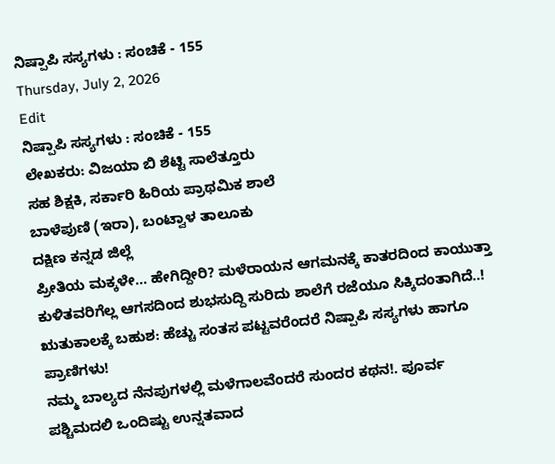ನಿಷ್ಪಾಪಿ ಸಸ್ಯಗಳು : ಸಂಚಿಕೆ - 155
Thursday, July 2, 2026
Edit
ನಿಷ್ಪಾಪಿ ಸಸ್ಯಗಳು : ಸಂಚಿಕೆ - 155
ಲೇಖಕರು: ವಿಜಯಾ ಬಿ ಶೆಟ್ಟಿ ಸಾಲೆತ್ತೂರು
ಸಹ ಶಿಕ್ಷಕಿ, ಸರ್ಕಾರಿ ಹಿರಿಯ ಪ್ರಾಥಮಿಕ ಶಾಲೆ
ಬಾಳೆಪುಣಿ (ಇರಾ), ಬಂಟ್ವಾಳ ತಾಲೂಕು
ದಕ್ಷಿಣ ಕನ್ನಡ ಜಿಲ್ಲೆ
ಪ್ರೀತಿಯ ಮಕ್ಕಳೇ... ಹೇಗಿದ್ದೀರಿ? ಮಳೆರಾಯನ ಆಗಮನಕ್ಕೆ ಕಾತರದಿಂದ ಕಾಯುತ್ತಾ ಕುಳಿತವರಿಗೆಲ್ಲ ಆಗಸದಿಂದ ಶುಭಸುದ್ದಿ ಸುರಿದು ಶಾಲೆಗೆ ರಜೆಯೂ ಸಿಕ್ಕಿದಂತಾಗಿದೆ..! ಋತುಕಾಲಕ್ಕೆ ಬಹುಶ: ಹೆಚ್ಚು ಸಂತಸ ಪಟ್ಟವರೆಂದರೆ ನಿಷ್ಪಾಪಿ ಸಸ್ಯಗಳು ಹಾಗೂ ಪ್ರಾಣಿಗಳು!
ನಮ್ಮ ಬಾಲ್ಯದ ನೆನಪುಗಳಲ್ಲಿ ಮಳೆಗಾಲವೆಂದರೆ ಸುಂದರ ಕಥನ!. ಪೂರ್ವ ಪಶ್ಚಿಮದಲಿ ಒಂದಿಷ್ಟು ಉನ್ನತವಾದ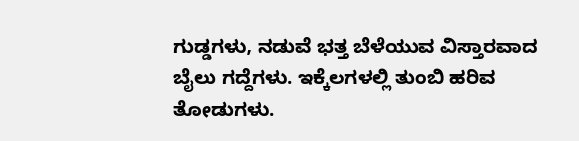ಗುಡ್ಡಗಳು, ನಡುವೆ ಭತ್ತ ಬೆಳೆಯುವ ವಿಸ್ತಾರವಾದ ಬೈಲು ಗದ್ದೆಗಳು. ಇಕ್ಕೆಲಗಳಲ್ಲಿ ತುಂಬಿ ಹರಿವ ತೋಡುಗಳು.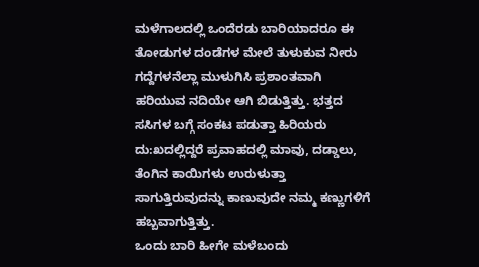ಮಳೆಗಾಲದಲ್ಲಿ ಒಂದೆರಡು ಬಾರಿಯಾದರೂ ಈ ತೋಡುಗಳ ದಂಡೆಗಳ ಮೇಲೆ ತುಳುಕುವ ನೀರು ಗದ್ದೆಗಳನೆಲ್ಲಾ ಮುಳುಗಿಸಿ ಪ್ರಶಾಂತವಾಗಿ ಹರಿಯುವ ನದಿಯೇ ಆಗಿ ಬಿಡುತ್ತಿತ್ತು. ಭತ್ತದ ಸಸಿಗಳ ಬಗ್ಗೆ ಸಂಕಟ ಪಡುತ್ತಾ ಹಿರಿಯರು ದು:ಖದಲ್ಲಿದ್ದರೆ ಪ್ರವಾಹದಲ್ಲಿ ಮಾವು, ದಡ್ಡಾಲು, ತೆಂಗಿನ ಕಾಯಿಗಳು ಉರುಳುತ್ತಾ ಸಾಗುತ್ತಿರುವುದನ್ನು ಕಾಣುವುದೇ ನಮ್ಮ ಕಣ್ಣುಗಳಿಗೆ ಹಬ್ಬವಾಗುತ್ತಿತ್ತು.
ಒಂದು ಬಾರಿ ಹೀಗೇ ಮಳೆಬಂದು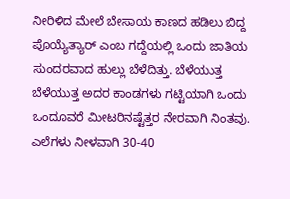ನೀರಿಳಿದ ಮೇಲೆ ಬೇಸಾಯ ಕಾಣದ ಹಡಿಲು ಬಿದ್ದ ಪೊಯ್ಯೆತ್ಯಾರ್ ಎಂಬ ಗದ್ದೆಯಲ್ಲಿ ಒಂದು ಜಾತಿಯ ಸುಂದರವಾದ ಹುಲ್ಲು ಬೆಳೆದಿತ್ತು. ಬೆಳೆಯುತ್ತ ಬೆಳೆಯುತ್ತ ಅದರ ಕಾಂಡಗಳು ಗಟ್ಟಿಯಾಗಿ ಒಂದು ಒಂದೂವರೆ ಮೀಟರಿನಷ್ಟೆತ್ತರ ನೇರವಾಗಿ ನಿಂತವು. ಎಲೆಗಳು ನೀಳವಾಗಿ 30-40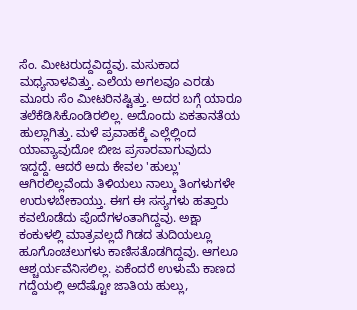ಸೆಂ. ಮೀಟರುದ್ದವಿದ್ದವು. ಮಸುಕಾದ ಮಧ್ಯನಾಳವಿತ್ತು. ಎಲೆಯ ಅಗಲವೂ ಎರಡು ಮೂರು ಸೆಂ ಮೀಟರಿನಷ್ಟಿತ್ತು. ಅದರ ಬಗ್ಗೆ ಯಾರೂ ತಲೆಕೆಡಿಸಿಕೊಂಡಿರಲಿಲ್ಲ. ಅದೊಂದು ಏಕತಾನತೆಯ ಹುಲ್ಲಾಗಿತ್ತು. ಮಳೆ ಪ್ರವಾಹಕ್ಕೆ ಎಲ್ಲೆಲ್ಲಿಂದ ಯಾವ್ಯಾವುದೋ ಬೀಜ ಪ್ರಸಾರವಾಗುವುದು ಇದ್ದದ್ದೆ. ಆದರೆ ಅದು ಕೇವಲ 'ಹುಲ್ಲು' ಆಗಿರಲಿಲ್ಲವೆಂದು ತಿಳಿಯಲು ನಾಲ್ಕು ತಿಂಗಳುಗಳೇ ಉರುಳಬೇಕಾಯ್ತು. ಈಗ ಈ ಸಸ್ಯಗಳು ಹತ್ತಾರು ಕವಲೊಡೆದು ಪೊದೆಗಳಂತಾಗಿದ್ದವು. ಅಕ್ಷಾ ಕಂಕುಳಲ್ಲಿ ಮಾತ್ರವಲ್ಲದೆ ಗಿಡದ ತುದಿಯಲ್ಲೂ ಹೂಗೊಂಚಲುಗಳು ಕಾಣಿಸತೊಡಗಿದ್ದವು. ಆಗಲೂ ಆಶ್ಚರ್ಯವೆನಿಸಲಿಲ್ಲ. ಏಕೆಂದರೆ ಉಳುಮೆ ಕಾಣದ ಗದ್ದೆಯಲ್ಲಿ ಅದೆಷ್ಟೋ ಜಾತಿಯ ಹುಲ್ಲು,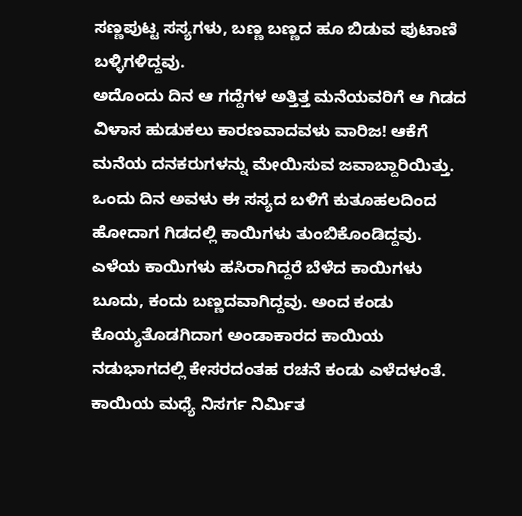ಸಣ್ಣಪುಟ್ಟ ಸಸ್ಯಗಳು, ಬಣ್ಣ ಬಣ್ಣದ ಹೂ ಬಿಡುವ ಪುಟಾಣಿ ಬಳ್ಳಿಗಳಿದ್ದವು.
ಅದೊಂದು ದಿನ ಆ ಗದ್ದೆಗಳ ಅತ್ತಿತ್ತ ಮನೆಯವರಿಗೆ ಆ ಗಿಡದ ವಿಳಾಸ ಹುಡುಕಲು ಕಾರಣವಾದವಳು ವಾರಿಜ! ಆಕೆಗೆ ಮನೆಯ ದನಕರುಗಳನ್ನು ಮೇಯಿಸುವ ಜವಾಬ್ದಾರಿಯಿತ್ತು. ಒಂದು ದಿನ ಅವಳು ಈ ಸಸ್ಯದ ಬಳಿಗೆ ಕುತೂಹಲದಿಂದ ಹೋದಾಗ ಗಿಡದಲ್ಲಿ ಕಾಯಿಗಳು ತುಂಬಿಕೊಂಡಿದ್ದವು. ಎಳೆಯ ಕಾಯಿಗಳು ಹಸಿರಾಗಿದ್ದರೆ ಬೆಳೆದ ಕಾಯಿಗಳು ಬೂದು, ಕಂದು ಬಣ್ಣದವಾಗಿದ್ದವು. ಅಂದ ಕಂಡು ಕೊಯ್ಯತೊಡಗಿದಾಗ ಅಂಡಾಕಾರದ ಕಾಯಿಯ ನಡುಭಾಗದಲ್ಲಿ ಕೇಸರದಂತಹ ರಚನೆ ಕಂಡು ಎಳೆದಳಂತೆ. ಕಾಯಿಯ ಮಧ್ಯೆ ನಿಸರ್ಗ ನಿರ್ಮಿತ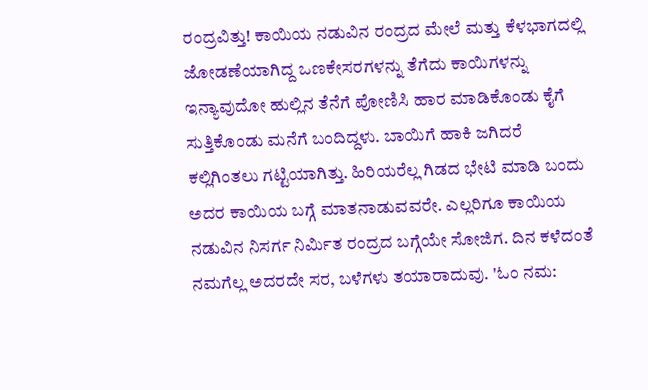ರಂದ್ರವಿತ್ತು! ಕಾಯಿಯ ನಡುವಿನ ರಂದ್ರದ ಮೇಲೆ ಮತ್ತು ಕೆಳಭಾಗದಲ್ಲಿ ಜೋಡಣೆಯಾಗಿದ್ದ ಒಣಕೇಸರಗಳನ್ನು ತೆಗೆದು ಕಾಯಿಗಳನ್ನು ಇನ್ಯಾವುದೋ ಹುಲ್ಲಿನ ತೆನೆಗೆ ಪೋಣಿಸಿ ಹಾರ ಮಾಡಿಕೊಂಡು ಕೈಗೆ ಸುತ್ತಿಕೊಂಡು ಮನೆಗೆ ಬಂದಿದ್ದಳು. ಬಾಯಿಗೆ ಹಾಕಿ ಜಗಿದರೆ ಕಲ್ಲಿಗಿಂತಲು ಗಟ್ಟಿಯಾಗಿತ್ತು. ಹಿರಿಯರೆಲ್ಲ ಗಿಡದ ಭೇಟಿ ಮಾಡಿ ಬಂದು ಅದರ ಕಾಯಿಯ ಬಗ್ಗೆ ಮಾತನಾಡುವವರೇ. ಎಲ್ಲರಿಗೂ ಕಾಯಿಯ ನಡುವಿನ ನಿಸರ್ಗ ನಿರ್ಮಿತ ರಂದ್ರದ ಬಗ್ಗೆಯೇ ಸೋಜಿಗ. ದಿನ ಕಳೆದಂತೆ ನಮಗೆಲ್ಲ ಅದರದೇ ಸರ, ಬಳೆಗಳು ತಯಾರಾದುವು. 'ಓಂ ನಮ: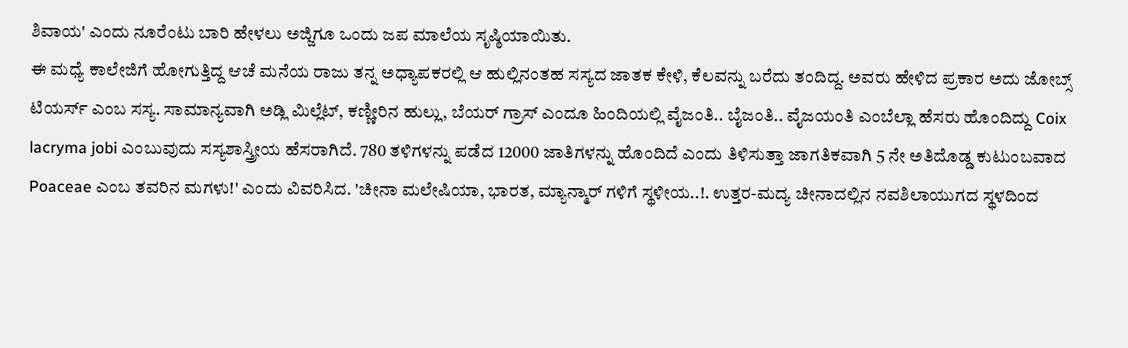ಶಿವಾಯ' ಎಂದು ನೂರೆಂಟು ಬಾರಿ ಹೇಳಲು ಅಜ್ಜಿಗೂ ಒಂದು ಜಪ ಮಾಲೆಯ ಸೃಷ್ಠಿಯಾಯಿತು.
ಈ ಮಧ್ಯೆ ಕಾಲೇಜಿಗೆ ಹೋಗುತ್ತಿದ್ದ ಆಚೆ ಮನೆಯ ರಾಜು ತನ್ನ ಅಧ್ಯಾಪಕರಲ್ಲಿ ಆ ಹುಲ್ಲಿನಂತಹ ಸಸ್ಯದ ಜಾತಕ ಕೇಳಿ, ಕೆಲವನ್ನು ಬರೆದು ತಂದಿದ್ದ. ಅವರು ಹೇಳಿದ ಪ್ರಕಾರ ಅದು ಜೋಬ್ಸ್ ಟಿಯರ್ಸ್ ಎಂಬ ಸಸ್ಯ. ಸಾಮಾನ್ಯವಾಗಿ ಅಡ್ಲಿ ಮಿಲ್ಲೆಟ್, ಕಣ್ಣೀರಿನ ಹುಲ್ಲು, ಬೆಯರ್ ಗ್ರಾಸ್ ಎಂದೂ ಹಿಂದಿಯಲ್ಲಿ ವೈಜಂತಿ.. ಬೈಜಂತಿ.. ವೈಜಯಂತಿ ಎಂಬೆಲ್ಲಾ ಹೆಸರು ಹೊಂದಿದ್ದು Coix lacryma jobi ಎಂಬುವುದು ಸಸ್ಯಶಾಸ್ತ್ರೀಯ ಹೆಸರಾಗಿದೆ. 780 ತಳಿಗಳನ್ನು ಪಡೆದ 12000 ಜಾತಿಗಳನ್ನು ಹೊಂದಿದೆ ಎಂದು ತಿಳಿಸುತ್ತಾ ಜಾಗತಿಕವಾಗಿ 5 ನೇ ಅತಿದೊಡ್ಡ ಕುಟುಂಬವಾದ Poaceae ಎಂಬ ತವರಿನ ಮಗಳು!' ಎಂದು ವಿವರಿಸಿದ. 'ಚೀನಾ ಮಲೇಷಿಯಾ, ಭಾರತ, ಮ್ಯಾನ್ಮಾರ್ ಗಳಿಗೆ ಸ್ಥಳೀಯ..!. ಉತ್ತರ-ಮದ್ಯ ಚೀನಾದಲ್ಲಿನ ನವಶಿಲಾಯುಗದ ಸ್ಥಳದಿಂದ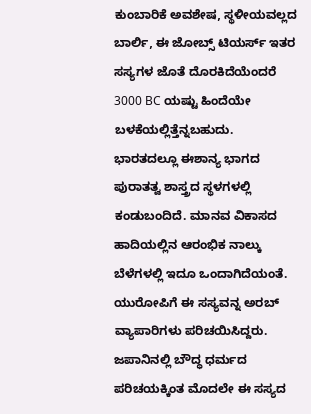ಕುಂಬಾರಿಕೆ ಅವಶೇಷ, ಸ್ಥಳೀಯವಲ್ಲದ ಬಾರ್ಲಿ, ಈ ಜೋಬ್ಸ್ ಟಿಯರ್ಸ್ ಇತರ ಸಸ್ಯಗಳ ಜೊತೆ ದೊರಕಿದೆಯೆಂದರೆ 3000 BC ಯಷ್ಟು ಹಿಂದೆಯೇ ಬಳಕೆಯಲ್ಲಿತ್ತೆನ್ನಬಹುದು. ಭಾರತದಲ್ಲೂ ಈಶಾನ್ಯ ಭಾಗದ ಪುರಾತತ್ವ ಶಾಸ್ತ್ರದ ಸ್ಥಳಗಳಲ್ಲಿ ಕಂಡುಬಂದಿದೆ. ಮಾನವ ವಿಕಾಸದ ಹಾದಿಯಲ್ಲಿನ ಆರಂಭಿಕ ನಾಲ್ಕು ಬೆಳೆಗಳಲ್ಲಿ ಇದೂ ಒಂದಾಗಿದೆಯಂತೆ. ಯುರೋಪಿಗೆ ಈ ಸಸ್ಯವನ್ನ ಅರಬ್ ವ್ಯಾಪಾರಿಗಳು ಪರಿಚಯಿಸಿದ್ದರು. ಜಪಾನಿನಲ್ಲಿ ಬೌದ್ಧ ಧರ್ಮದ ಪರಿಚಯಕ್ಕಿಂತ ಮೊದಲೇ ಈ ಸಸ್ಯದ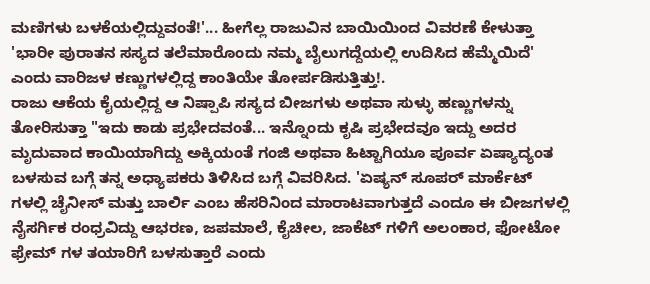ಮಣಿಗಳು ಬಳಕೆಯಲ್ಲಿದ್ದುವಂತೆ!'... ಹೀಗೆಲ್ಲ ರಾಜುವಿನ ಬಾಯಿಯಿಂದ ವಿವರಣೆ ಕೇಳುತ್ತಾ 'ಭಾರೀ ಪುರಾತನ ಸಸ್ಯದ ತಲೆಮಾರೊಂದು ನಮ್ಮ ಬೈಲುಗದ್ದೆಯಲ್ಲಿ ಉದಿಸಿದ ಹೆಮ್ಮೆಯಿದೆ' ಎಂದು ವಾರಿಜಳ ಕಣ್ಣುಗಳಲ್ಲಿದ್ದ ಕಾಂತಿಯೇ ತೋರ್ಪಡಿಸುತ್ತಿತ್ತು!.
ರಾಜು ಆಕೆಯ ಕೈಯಲ್ಲಿದ್ದ ಆ ನಿಷ್ಪಾಪಿ ಸಸ್ಯದ ಬೀಜಗಳು ಅಥವಾ ಸುಳ್ಳು ಹಣ್ಣುಗಳನ್ನು ತೋರಿಸುತ್ತಾ "ಇದು ಕಾಡು ಪ್ರಭೇದವಂತೆ... ಇನ್ನೊಂದು ಕೃಷಿ ಪ್ರಭೇದವೂ ಇದ್ದು ಅದರ ಮೃದುವಾದ ಕಾಯಿಯಾಗಿದ್ದು ಅಕ್ಕಿಯಂತೆ ಗಂಜಿ ಅಥವಾ ಹಿಟ್ಟಾಗಿಯೂ ಪೂರ್ವ ಏಷ್ಯಾದ್ಯಂತ ಬಳಸುವ ಬಗ್ಗೆ ತನ್ನ ಅಧ್ಯಾಪಕರು ತಿಳಿಸಿದ ಬಗ್ಗೆ ವಿವರಿಸಿದ. 'ಏಷ್ಯನ್ ಸೂಪರ್ ಮಾರ್ಕೆಟ್ ಗಳಲ್ಲಿ ಚೈನೀಸ್ ಮತ್ತು ಬಾರ್ಲಿ ಎಂಬ ಹೆಸರಿನಿಂದ ಮಾರಾಟವಾಗುತ್ತದೆ ಎಂದೂ ಈ ಬೀಜಗಳಲ್ಲಿ ನೈಸರ್ಗಿಕ ರಂಧ್ರವಿದ್ದು ಆಭರಣ, ಜಪಮಾಲೆ, ಕೈಚೀಲ, ಜಾಕೆಟ್ ಗಳಿಗೆ ಅಲಂಕಾರ, ಫೋಟೋ ಫ್ರೇಮ್ ಗಳ ತಯಾರಿಗೆ ಬಳಸುತ್ತಾರೆ ಎಂದು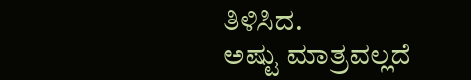ತಿಳಿಸಿದ.
ಅಷ್ಟು ಮಾತ್ರವಲ್ಲದೆ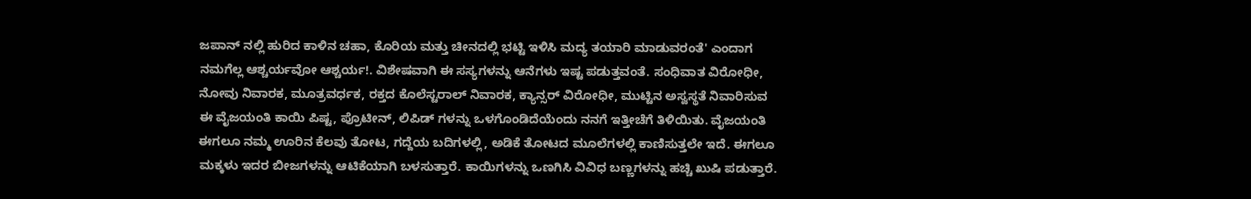ಜಪಾನ್ ನಲ್ಲಿ ಹುರಿದ ಕಾಳಿನ ಚಹಾ, ಕೊರಿಯ ಮತ್ತು ಚೀನದಲ್ಲಿ ಭಟ್ಟಿ ಇಳಿಸಿ ಮದ್ಯ ತಯಾರಿ ಮಾಡುವರಂತೆ' ಎಂದಾಗ ನಮಗೆಲ್ಲ ಆಶ್ಚರ್ಯವೋ ಆಶ್ಚರ್ಯ!. ವಿಶೇಷವಾಗಿ ಈ ಸಸ್ಯಗಳನ್ನು ಆನೆಗಳು ಇಷ್ಟ ಪಡುತ್ತವಂತೆ. ಸಂಧಿವಾತ ವಿರೋಧೀ, ನೋವು ನಿವಾರಕ, ಮೂತ್ರವರ್ಧಕ, ರಕ್ತದ ಕೊಲೆಸ್ಟರಾಲ್ ನಿವಾರಕ, ಕ್ಯಾನ್ಸರ್ ವಿರೋಧೀ, ಮುಟ್ಟಿನ ಅಸ್ವಸ್ಥತೆ ನಿವಾರಿಸುವ ಈ ವೈಜಯಂತಿ ಕಾಯಿ ಪಿಷ್ಟ, ಪ್ರೊಟೀನ್, ಲಿಪಿಡ್ ಗಳನ್ನು ಒಳಗೊಂಡಿದೆಯೆಂದು ನನಗೆ ಇತ್ತೀಚೆಗೆ ತಿಳಿಯಿತು. ವೈಜಯಂತಿ ಈಗಲೂ ನಮ್ಮ ಊರಿನ ಕೆಲವು ತೋಟ, ಗದ್ದೆಯ ಬದಿಗಳಲ್ಲಿ, ಅಡಿಕೆ ತೋಟದ ಮೂಲೆಗಳಲ್ಲಿ ಕಾಣಿಸುತ್ತಲೇ ಇದೆ. ಈಗಲೂ ಮಕ್ಕಳು ಇದರ ಬೀಜಗಳನ್ನು ಆಟಿಕೆಯಾಗಿ ಬಳಸುತ್ತಾರೆ. ಕಾಯಿಗಳನ್ನು ಒಣಗಿಸಿ ವಿವಿಧ ಬಣ್ಣಗಳನ್ನು ಹಚ್ಚಿ ಖುಷಿ ಪಡುತ್ತಾರೆ.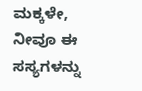ಮಕ್ಕಳೇ, ನೀವೂ ಈ ಸಸ್ಯಗಳನ್ನು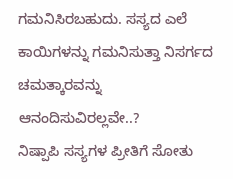ಗಮನಿಸಿರಬಹುದು. ಸಸ್ಯದ ಎಲೆ ಕಾಯಿಗಳನ್ನು ಗಮನಿಸುತ್ತಾ ನಿಸರ್ಗದ ಚಮತ್ಕಾರವನ್ನು ಆನಂದಿಸುವಿರಲ್ಲವೇ..?
ನಿಷ್ಪಾಪಿ ಸಸ್ಯಗಳ ಪ್ರೀತಿಗೆ ಸೋತು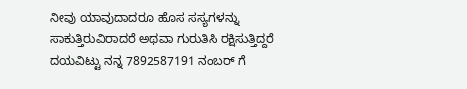ನೀವು ಯಾವುದಾದರೂ ಹೊಸ ಸಸ್ಯಗಳನ್ನು ಸಾಕುತ್ತಿರುವಿರಾದರೆ ಅಥವಾ ಗುರುತಿಸಿ ರಕ್ಷಿಸುತ್ತಿದ್ದರೆ ದಯವಿಟ್ಟು ನನ್ನ 7892587191 ನಂಬರ್ ಗೆ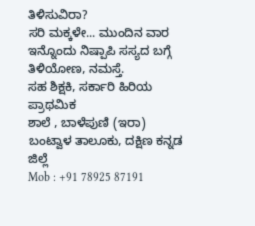ತಿಳಿಸುವಿರಾ?
ಸರಿ ಮಕ್ಕಳೇ... ಮುಂದಿನ ವಾರ ಇನ್ನೊಂದು ನಿಷ್ಪಾಪಿ ಸಸ್ಯದ ಬಗ್ಗೆ ತಿಳಿಯೋಣ, ನಮಸ್ತೆ.
ಸಹ ಶಿಕ್ಷಕಿ, ಸರ್ಕಾರಿ ಹಿರಿಯ ಪ್ರಾಥಮಿಕ
ಶಾಲೆ , ಬಾಳೆಪುಣಿ (ಇರಾ)
ಬಂಟ್ವಾಳ ತಾಲೂಕು, ದಕ್ಷಿಣ ಕನ್ನಡ ಜಿಲ್ಲೆ
Mob : +91 78925 87191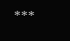***